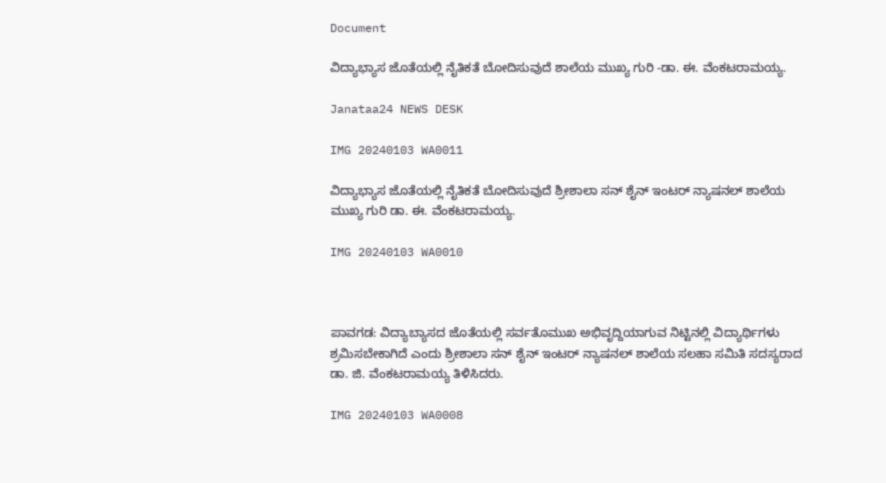Document

ವಿದ್ಯಾಭ್ಯಾಸ ಜೊತೆಯಲ್ಲಿ ನೈತಿಕತೆ ಬೋದಿಸುವುದೆ ಶಾಲೆಯ ಮುಖ್ಯ ಗುರಿ -ಡಾ. ಈ. ವೆಂಕಟರಾಮಯ್ಯ.

Janataa24 NEWS DESK

IMG 20240103 WA0011

ವಿದ್ಯಾಭ್ಯಾಸ ಜೊತೆಯಲ್ಲಿ ನೈತಿಕತೆ ಬೋದಿಸುವುದೆ ಶ್ರೀಶಾಲಾ ಸನ್ ಶೈನ್ ಇಂಟರ್ ನ್ಯಾಷನಲ್ ಶಾಲೆಯ ಮುಖ್ಯ ಗುರಿ ಡಾ. ಈ. ವೆಂಕಟರಾಮಯ್ಯ.

IMG 20240103 WA0010



ಪಾವಗಡ: ವಿದ್ಯಾಬ್ಯಾಸದ ಜೊತೆಯಲ್ಲಿ ಸರ್ವತೊಮುಖ ಅಭಿವೃದ್ದಿಯಾಗುವ ನಿಟ್ಟಿನಲ್ಲಿ ವಿದ್ಯಾರ್ಥಿಗಳು ಶ್ರಮಿಸಬೇಕಾಗಿದೆ ಎಂದು ಶ್ರೀಶಾಲಾ ಸನ್ ಶೈನ್ ಇಂಟರ್ ನ್ಯಾಷನಲ್ ಶಾಲೆಯ ಸಲಹಾ ಸಮಿತಿ ಸದಸ್ಯರಾದ ಡಾ. ಜಿ. ವೆಂಕಟರಾಮಯ್ಯ ತಿಳಿಸಿದರು.

IMG 20240103 WA0008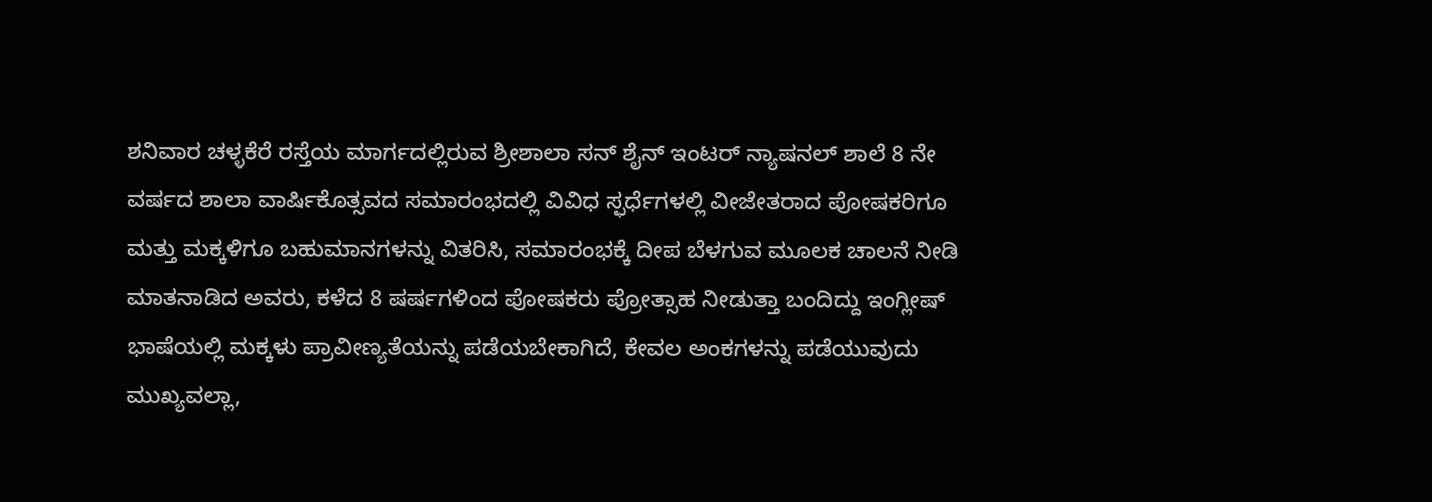ಶನಿವಾರ ಚಳ್ಳಕೆರೆ ರಸ್ತೆಯ ಮಾರ್ಗದಲ್ಲಿರುವ ಶ್ರೀಶಾಲಾ ಸನ್ ಶೈನ್ ಇಂಟರ್ ನ್ಯಾಷನಲ್ ಶಾಲೆ 8 ನೇ ವರ್ಷದ ಶಾಲಾ ವಾರ್ಷಿಕೊತ್ಸವದ ಸಮಾರಂಭದಲ್ಲಿ ವಿವಿಧ ಸ್ಫರ್ಧೆಗಳಲ್ಲಿ ವೀಜೇತರಾದ ಪೋಷಕರಿಗೂ ಮತ್ತು ಮಕ್ಕಳಿಗೂ ಬಹುಮಾನಗಳನ್ನು ವಿತರಿಸಿ, ಸಮಾರಂಭಕ್ಕೆ ದೀಪ ಬೆಳಗುವ ಮೂಲಕ ಚಾಲನೆ ನೀಡಿ ಮಾತನಾಡಿದ ಅವರು, ಕಳೆದ 8 ಷರ್ಷಗಳಿಂದ ಪೋಷಕರು ಪ್ರೋತ್ಸಾಹ ನೀಡುತ್ತಾ ಬಂದಿದ್ದು ಇಂಗ್ಲೀಷ್ ಭಾಷೆಯಲ್ಲಿ ಮಕ್ಕಳು ಪ್ರಾವೀಣ್ಯತೆಯನ್ನು ಪಡೆಯಬೇಕಾಗಿದೆ, ಕೇವಲ ಅಂಕಗಳನ್ನು ಪಡೆಯುವುದು ಮುಖ್ಯವಲ್ಲಾ,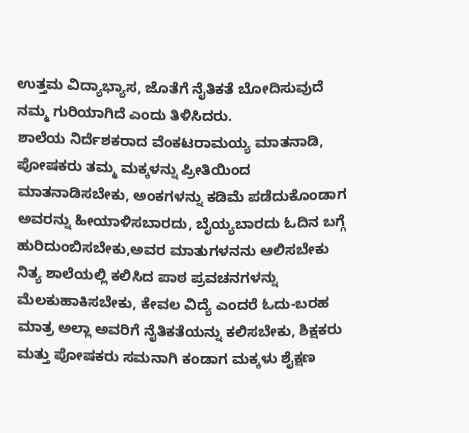ಉತ್ತಮ ವಿದ್ಯಾಭ್ಯಾಸ, ಜೊತೆಗೆ ನೈತಿಕತೆ ಬೋದಿಸುವುದೆ ನಮ್ಮ ಗುರಿಯಾಗಿದೆ ಎಂದು ತಿಳಿಸಿದರು.
ಶಾಲೆಯ ನಿರ್ದೆಶಕರಾದ ವೆಂಕಟರಾಮಯ್ಯ ಮಾತನಾಡಿ,
ಪೋಷಕರು ತಮ್ಮ ಮಕ್ಕಳನ್ನು ಪ್ರೀತಿಯಿಂದ ಮಾತನಾಡಿಸಬೇಕು, ಅಂಕಗಳನ್ನು ಕಡಿಮೆ ಪಡೆದುಕೊಂಡಾಗ ಅವರನ್ನು ಹೀಯಾಳಿಸಬಾರದು, ಬೈಯ್ಯಬಾರದು ಓದಿನ ಬಗ್ಗೆ ಹುರಿದುಂಬಿಸಬೇಕು,ಅವರ ಮಾತುಗಳನನು ಆಲಿಸಬೇಕು ನಿತ್ಯ ಶಾಲೆಯಲ್ಲಿ ಕಲಿಸಿದ ಪಾಠ ಪ್ರವಚನಗಳನ್ನು ಮೆಲಕುಹಾಕಿಸಬೇಕು, ಕೇವಲ ವಿದ್ಯೆ ಎಂದರೆ ಓದು-ಬರಹ ಮಾತ್ರ ಅಲ್ಲಾ ಅವರಿಗೆ ನೈತಿಕತೆಯನ್ನು ಕಲಿಸಬೇಕು, ಶಿಕ್ಷಕರು ಮತ್ತು ಪೋಷಕರು ಸಮನಾಗಿ ಕಂಡಾಗ ಮಕ್ಕಳು ಶೈಕ್ಷಣ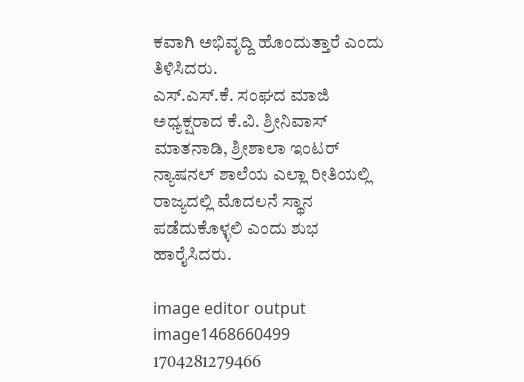ಕವಾಗಿ ಅಭಿವೃದ್ದಿ ಹೊಂದುತ್ತಾರೆ ಎಂದು ತಿಳಿಸಿದರು.
ಎಸ್.ಎಸ್.ಕೆ. ಸಂಘದ ಮಾಜಿ ಅಧ್ಯಕ್ಷರಾದ ಕೆ.ವಿ. ಶ್ರೀನಿವಾಸ್ ಮಾತನಾಡಿ, ಶ್ರೀಶಾಲಾ ಇಂಟರ್ ನ್ಯಾಷನಲ್ ಶಾಲೆಯ ಎಲ್ಲಾ ರೀತಿಯಲ್ಲಿ
ರಾಜ್ಯದಲ್ಲಿ ಮೊದಲನೆ ಸ್ಥಾನ ಪಡೆದುಕೊಳ್ಳಲಿ ಎಂದು ಶುಭ ಹಾರೈಸಿದರು.

image editor output image1468660499 1704281279466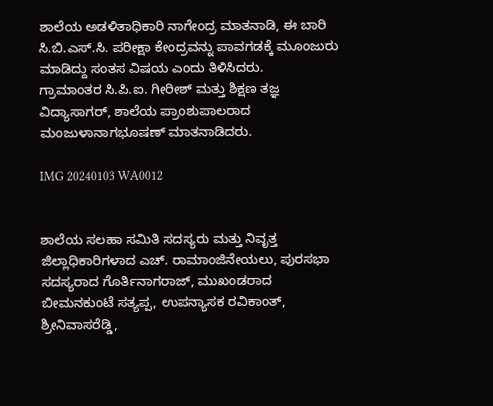ಶಾಲೆಯ ಅಡಳಿತಾಧಿಕಾರಿ ನಾಗೇಂದ್ರ ಮಾತನಾಡಿ, ಈ ಬಾರಿ ಸಿ.ಬಿ.ಎಸ್.ಸಿ. ಪರೀಕ್ಷಾ ಕೇಂದ್ರವನ್ನು ಪಾವಗಡಕ್ಕೆ ಮೂಂಜುರು ಮಾಡಿದ್ದು ಸಂತಸ ವಿಷಯ ಎಂದು ತಿಳಿಸಿದರು.
ಗ್ರಾಮಾಂತರ ಸಿ.ಪಿ.ಐ. ಗೀರೀಶ್ ಮತ್ತು ಶಿಕ್ಷಣ ತಜ್ಞ ವಿದ್ಯಾಸಾಗರ್, ಶಾಲೆಯ ಪ್ರಾಂಶುಪಾಲರಾದ ಮಂಜುಳಾನಾಗಭೂಷಣ್ ಮಾತನಾಡಿದರು.

IMG 20240103 WA0012


ಶಾಲೆಯ ಸಲಹಾ ಸಮಿತಿ ಸದಸ್ಯರು ಮತ್ತು ನಿವೃತ್ತ ಜಿಲ್ಲಾಧಿಕಾರಿಗಳಾದ ಎಚ್. ರಾಮಾಂಜಿನೇಯಲು, ಪುರಸಭಾ ಸದಸ್ಯರಾದ ಗೊರ್ತಿನಾಗರಾಜ್, ಮುಖಂಡರಾದ ಬೀಮನಕುಂಟೆ ಸತ್ಯಪ್ಪ, ಉಪನ್ಯಾಸಕ ರವಿಕಾಂತ್, ಶ್ರೀನಿವಾಸರೆಡ್ಡಿ,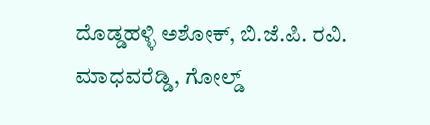ದೊಡ್ಡಹಳ್ಳಿ ಅಶೋಕ್, ಬಿ.ಜೆ.ಪಿ. ರವಿ. ಮಾಧವರೆಡ್ಡಿ, ಗೋಲ್ಡ್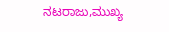ನಟರಾಜು,ಮುಖ್ಯ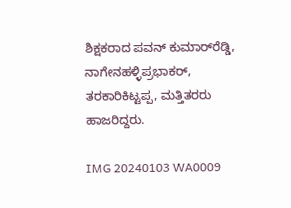ಶಿಕ್ಷಕರಾದ ಪವನ್ ಕುಮಾರ್‌ರೆಡ್ಡಿ, ನಾಗೇನಹಳ್ಳಿಪ್ರಭಾಕರ್, ತರಕಾರಿಕಿಟ್ಟಪ್ಪ, ಮತ್ತಿತರರು ಹಾಜರಿದ್ದರು.

IMG 20240103 WA0009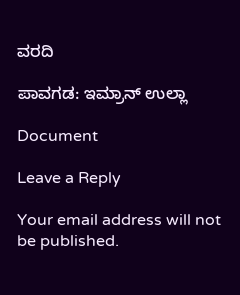ವರದಿ

ಪಾವಗಡ: ಇಮ್ರಾನ್ ಉಲ್ಲಾ

Document

Leave a Reply

Your email address will not be published.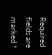Required fields are marked *